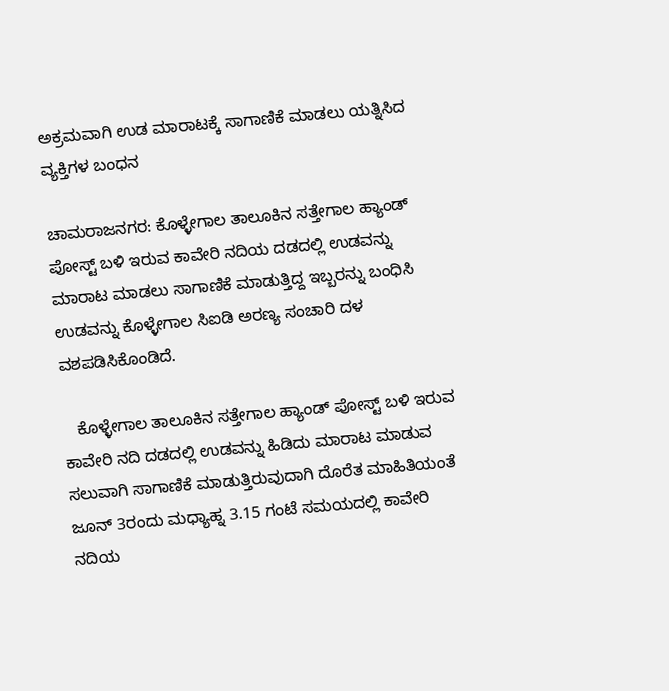ಅಕ್ರಮವಾಗಿ ಉಡ ಮಾರಾಟಕ್ಕೆ ಸಾಗಾಣಿಕೆ ಮಾಡಲು ಯತ್ನಿಸಿದ ವ್ಯಕ್ತಿಗಳ ಬಂಧನ

ಚಾಮರಾಜನಗರ: ಕೊಳ್ಳೇಗಾಲ ತಾಲೂಕಿನ ಸತ್ತೇಗಾಲ ಹ್ಯಾಂಡ್ ಪೋಸ್ಟ್ ಬಳಿ ಇರುವ ಕಾವೇರಿ ನದಿಯ ದಡದಲ್ಲಿ ಉಡವನ್ನು ಮಾರಾಟ ಮಾಡಲು ಸಾಗಾಣಿಕೆ ಮಾಡುತ್ತಿದ್ದ ಇಬ್ಬರನ್ನು ಬಂಧಿಸಿ ಉಡವನ್ನು ಕೊಳ್ಳೇಗಾಲ ಸಿಐಡಿ ಅರಣ್ಯ ಸಂಚಾರಿ ದಳ ವಶಪಡಿಸಿಕೊಂಡಿದೆ.

   ಕೊಳ್ಳೇಗಾಲ ತಾಲೂಕಿನ ಸತ್ತೇಗಾಲ ಹ್ಯಾಂಡ್ ಪೋಸ್ಟ್ ಬಳಿ ಇರುವ ಕಾವೇರಿ ನದಿ ದಡದಲ್ಲಿ ಉಡವನ್ನು ಹಿಡಿದು ಮಾರಾಟ ಮಾಡುವ ಸಲುವಾಗಿ ಸಾಗಾಣಿಕೆ ಮಾಡುತ್ತಿರುವುದಾಗಿ ದೊರೆತ ಮಾಹಿತಿಯಂತೆ ಜೂನ್ 3ರಂದು ಮಧ್ಯಾಹ್ನ 3.15 ಗಂಟೆ ಸಮಯದಲ್ಲಿ ಕಾವೇರಿ ನದಿಯ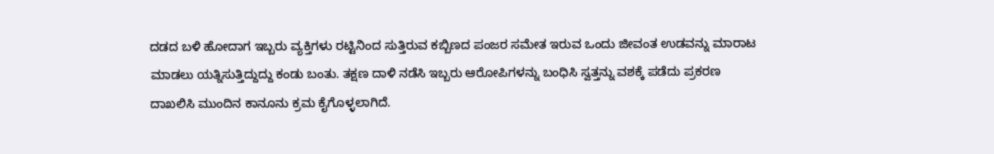ದಡದ ಬಳಿ ಹೋದಾಗ ಇಬ್ಬರು ವ್ಯಕ್ತಿಗಳು ರಟ್ಟಿನಿಂದ ಸುತ್ತಿರುವ ಕಬ್ಬಿಣದ ಪಂಜರ ಸಮೇತ ಇರುವ ಒಂದು ಜೀವಂತ ಉಡವನ್ನು ಮಾರಾಟ ಮಾಡಲು ಯತ್ನಿಸುತ್ತಿದ್ದುದ್ದು ಕಂಡು ಬಂತು. ತಕ್ಷಣ ದಾಳಿ ನಡೆಸಿ ಇಬ್ಬರು ಆರೋಪಿಗಳನ್ನು ಬಂಧಿಸಿ ಸ್ವತ್ತನ್ನು ವಶಕ್ಕೆ ಪಡೆದು ಪ್ರಕರಣ ದಾಖಲಿಸಿ ಮುಂದಿನ ಕಾನೂನು ಕ್ರಮ ಕೈಗೊಳ್ಳಲಾಗಿದೆ.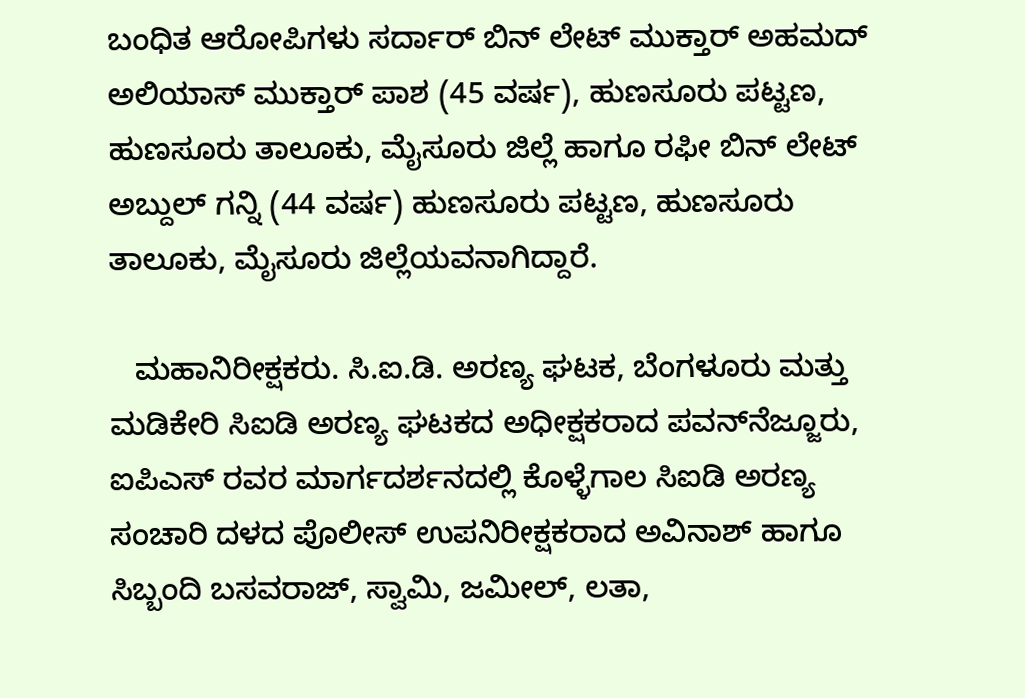ಬಂಧಿತ ಆರೋಪಿಗಳು ಸರ್ದಾರ್ ಬಿನ್ ಲೇಟ್ ಮುಕ್ತಾರ್ ಅಹಮದ್ ಅಲಿಯಾಸ್ ಮುಕ್ತಾರ್ ಪಾಶ (45 ವರ್ಷ), ಹುಣಸೂರು ಪಟ್ಟಣ, ಹುಣಸೂರು ತಾಲೂಕು, ಮೈಸೂರು ಜಿಲ್ಲೆ ಹಾಗೂ ರಫೀ ಬಿನ್ ಲೇಟ್ ಅಬ್ದುಲ್ ಗನ್ನಿ (44 ವರ್ಷ) ಹುಣಸೂರು ಪಟ್ಟಣ, ಹುಣಸೂರು ತಾಲೂಕು, ಮೈಸೂರು ಜಿಲ್ಲೆಯವನಾಗಿದ್ದಾರೆ.

   ಮಹಾನಿರೀಕ್ಷಕರು. ಸಿ.ಐ.ಡಿ. ಅರಣ್ಯ ಘಟಕ, ಬೆಂಗಳೂರು ಮತ್ತು ಮಡಿಕೇರಿ ಸಿಐಡಿ ಅರಣ್ಯ ಘಟಕದ ಅಧೀಕ್ಷಕರಾದ ಪವನ್‍ನೆಜ್ಜೂರು, ಐಪಿಎಸ್ ರವರ ಮಾರ್ಗದರ್ಶನದಲ್ಲಿ ಕೊಳ್ಳೆಗಾಲ ಸಿಐಡಿ ಅರಣ್ಯ ಸಂಚಾರಿ ದಳದ ಪೊಲೀಸ್ ಉಪನಿರೀಕ್ಷಕರಾದ ಅವಿನಾಶ್ ಹಾಗೂ ಸಿಬ್ಬಂದಿ ಬಸವರಾಜ್, ಸ್ವಾಮಿ, ಜಮೀಲ್, ಲತಾ,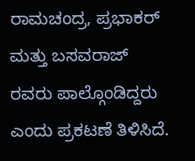ರಾಮಚಂದ್ರ, ಪ್ರಭಾಕರ್ ಮತ್ತು ಬಸವರಾಜ್ ರವರು ಪಾಲ್ಗೊಂಡಿದ್ದರು ಎಂದು ಪ್ರಕಟಣೆ ತಿಳಿಸಿದೆ.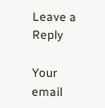Leave a Reply

Your email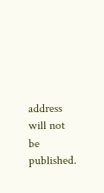address will not be published.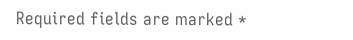Required fields are marked *